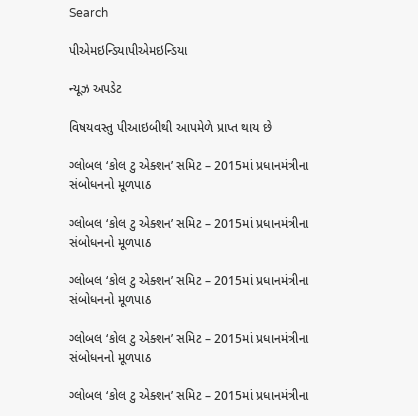Search

પીએમઇન્ડિયાપીએમઇન્ડિયા

ન્યૂઝ અપડેટ

વિષયવસ્તુ પીઆઇબીથી આપમેળે પ્રાપ્ત થાય છે

ગ્લોબલ ‘કોલ ટુ એક્શન’ સમિટ – 2015માં પ્રધાનમંત્રીના સંબોધનનો મૂળપાઠ

ગ્લોબલ ‘કોલ ટુ એક્શન’ સમિટ – 2015માં પ્રધાનમંત્રીના સંબોધનનો મૂળપાઠ

ગ્લોબલ ‘કોલ ટુ એક્શન’ સમિટ – 2015માં પ્રધાનમંત્રીના સંબોધનનો મૂળપાઠ

ગ્લોબલ ‘કોલ ટુ એક્શન’ સમિટ – 2015માં પ્રધાનમંત્રીના સંબોધનનો મૂળપાઠ

ગ્લોબલ ‘કોલ ટુ એક્શન’ સમિટ – 2015માં પ્રધાનમંત્રીના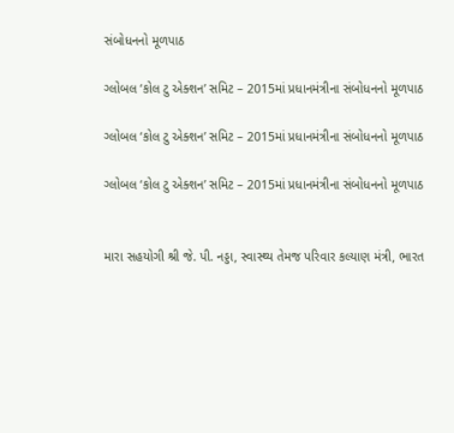સંબોધનનો મૂળપાઠ

ગ્લોબલ ‘કોલ ટુ એક્શન’ સમિટ – 2015માં પ્રધાનમંત્રીના સંબોધનનો મૂળપાઠ

ગ્લોબલ ‘કોલ ટુ એક્શન’ સમિટ – 2015માં પ્રધાનમંત્રીના સંબોધનનો મૂળપાઠ

ગ્લોબલ ‘કોલ ટુ એક્શન’ સમિટ – 2015માં પ્રધાનમંત્રીના સંબોધનનો મૂળપાઠ


મારા સહયોગી શ્રી જે. પી. નડ્ડા, સ્વાસ્થ્ય તેમજ પરિવાર કલ્યાણ મંત્રી, ભારત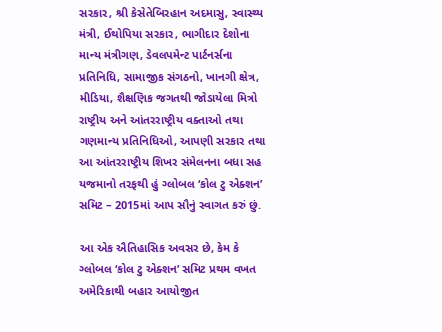સરકાર, શ્રી કેસેતેબિરહાન અદમાસુ, સ્વાસ્થ્ય મંત્રી, ઈથોપિયા સરકાર, ભાગીદાર દેશોના માન્ય મંત્રીગણ, ડેવલપમેન્ટ પાર્ટનર્સના પ્રતિનિધિ, સામાજીક સંગઠનો, ખાનગી ક્ષેત્ર, મીડિયા, શૈક્ષણિક જગતથી જોડાયેલા મિત્રો રાષ્ટ્રીય અને આંતરરાષ્ટ્રીય વક્તાઓ તથા ગણમાન્ય પ્રતિનિધિઓ, આપણી સરકાર તથા આ આંતરરાષ્ટ્રીય શિખર સંમેલનના બધા સહ યજમાનો તરફથી હું ગ્લોબલ ‘કોલ ટુ એક્શન’ સમિટ – 2015માં આપ સૌનું સ્વાગત કરું છું.

આ એક ઐતિહાસિક અવસર છે, કેમ કે ગ્લોબલ ‘કોલ ટુ એક્શન’ સમિટ પ્રથમ વખત અમેરિકાથી બહાર આયોજીત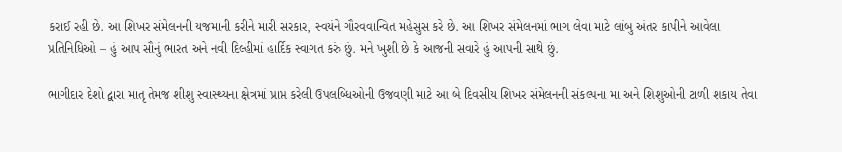કરાઈ રહી છે. આ શિખર સંમેલનની યજમાની કરીને મારી સરકાર, સ્વયંને ગૌરવવાન્વિત મહેસુસ કરે છે. આ શિખર સંમેલનમાં ભાગ લેવા માટે લાંબુ અંતર કાપીને આવેલા પ્રતિનિધિઓ – હું આપ સૌનું ભારત અને નવી દિલ્હીમાં હાર્દિક સ્વાગત કરું છું. મને ખુશી છે કે આજની સવારે હું આપની સાથે છું.

ભાગીદાર દેશો દ્વારા માતૃ તેમજ શીશુ સ્વાસ્થ્યના ક્ષેત્રમાં પ્રાપ્ત કરેલી ઉપલબ્ધિઓની ઉજવણી માટે આ બે દિવસીય શિખર સંમેલનની સંકલ્પના મા અને શિશુઓની ટાળી શકાય તેવા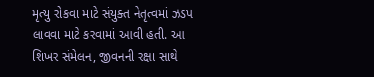મૃત્યુ રોકવા માટે સંયુક્ત નેતૃત્વમાં ઝડપ લાવવા માટે કરવામાં આવી હતી. આ શિખર સંમેલન, જીવનની રક્ષા સાથે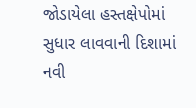જોડાયેલા હસ્તક્ષેપોમાં સુધાર લાવવાની દિશામાં નવી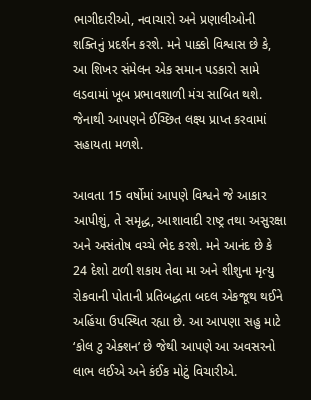ભાગીદારીઓ, નવાચારો અને પ્રણાલીઓની શક્તિનું પ્રદર્શન કરશે. મને પાક્કો વિશ્વાસ છે કે, આ શિખર સંમેલન એક સમાન પડકારો સામે લડવામાં ખૂબ પ્રભાવશાળી મંચ સાબિત થશે. જેનાથી આપણને ઈચ્છિત લક્ષ્ય પ્રાપ્ત કરવામાં સહાયતા મળશે.

આવતા 15 વર્ષોમાં આપણે વિશ્વને જે આકાર આપીશું, તે સમૃદ્ધ, આશાવાદી રાષ્ટ્ર તથા અસુરક્ષા અને અસંતોષ વચ્ચે ભેદ કરશે. મને આનંદ છે કે 24 દેશો ટાળી શકાય તેવા મા અને શીશુના મૃત્યુ રોકવાની પોતાની પ્રતિબદ્ધતા બદલ એકજૂથ થઈને અહિંયા ઉપસ્થિત રહ્યા છે. આ આપણા સહુ માટે ‘કોલ ટુ એક્શન’ છે જેથી આપણે આ અવસરનો લાભ લઈએ અને કંઈક મોટું વિચારીએ.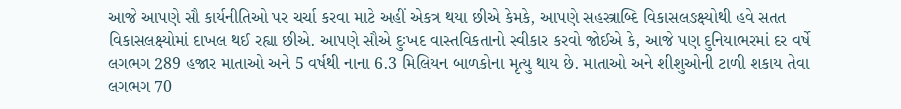આજે આપણે સૌ કાર્યનીતિઓ પર ચર્ચા કરવા માટે અહીં એકત્ર થયા છીએ કેમકે, આપણે સહસ્ત્રાબ્દિ વિકાસલઙક્ષ્યોથી હવે સતત વિકાસલક્ષ્યોમાં દાખલ થઈ રહ્યા છીએ. આપણે સૌએ દુઃખદ વાસ્તવિકતાનો સ્વીકાર કરવો જોઈએ કે, આજે પણ દુનિયાભરમાં દર વર્ષે લગભગ 289 હજાર માતાઓ અને 5 વર્ષથી નાના 6.3 મિલિયન બાળકોના મૃત્યુ થાય છે. માતાઓ અને શીશુઓની ટાળી શકાય તેવા લગભગ 70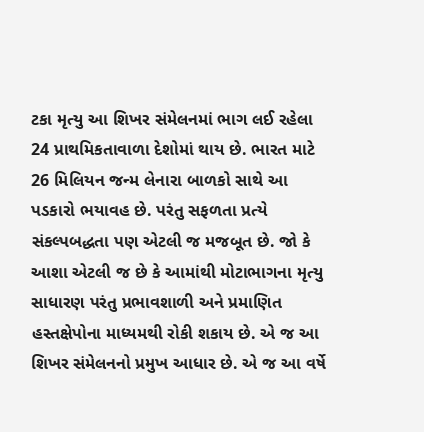ટકા મૃત્યુ આ શિખર સંમેલનમાં ભાગ લઈ રહેલા 24 પ્રાથમિકતાવાળા દેશોમાં થાય છે. ભારત માટે 26 મિલિયન જન્મ લેનારા બાળકો સાથે આ પડકારો ભયાવહ છે. પરંતુ સફળતા પ્રત્યે સંકલ્પબદ્ધતા પણ એટલી જ મજબૂત છે. જો કે આશા એટલી જ છે કે આમાંથી મોટાભાગના મૃત્યુ સાધારણ પરંતુ પ્રભાવશાળી અને પ્રમાણિત હસ્તક્ષેપોના માધ્યમથી રોકી શકાય છે. એ જ આ શિખર સંમેલનનો પ્રમુખ આધાર છે. એ જ આ વર્ષે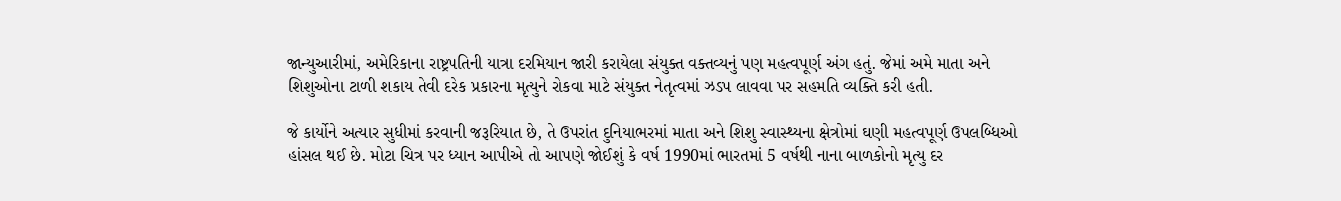જાન્યુઆરીમાં, અમેરિકાના રાષ્ટ્રપતિની યાત્રા દરમિયાન જારી કરાયેલા સંયુક્ત વક્તવ્યનું પણ મહત્વપૂર્ણ અંગ હતું. જેમાં અમે માતા અને શિશુઓના ટાળી શકાય તેવી દરેક પ્રકારના મૃત્યુને રોકવા માટે સંયુક્ત નેતૃત્વમાં ઝડપ લાવવા પર સહમતિ વ્યક્તિ કરી હતી.

જે કાર્યોને અત્યાર સુધીમાં કરવાની જરૂરિયાત છે, તે ઉપરાંત દુનિયાભરમાં માતા અને શિશુ સ્વાસ્થ્યના ક્ષેત્રોમાં ઘણી મહત્વપૂર્ણ ઉપલબ્ધિઓ હાંસલ થઈ છે. મોટા ચિત્ર પર ધ્યાન આપીએ તો આપણે જોઈશું કે વર્ષ 1990માં ભારતમાં 5 વર્ષથી નાના બાળકોનો મૃત્યુ દર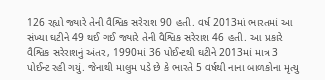126 રહ્યો જ્યારે તેની વૈશ્વિક સરેરાશ 90 હતી. વર્ષ 2013માં ભારતમાં આ સંખ્યા ઘટીને 49 થઈ ગઈ જ્યારે તેની વૈશ્વિક સરેરાશ 46 હતી. આ પ્રકારે વૈશ્વિક સરેરાશનું અંતર, 1990માં 36 પોઈન્ટથી ઘટીને 2013માં માત્ર 3 પોઈન્ટ રહી ગયું. જેનાથી માલુમ પડે છે કે ભારતે 5 વર્ષથી નાના બાળકોના મૃત્યુ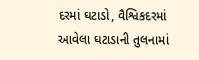દરમાં ઘટાડો, વૈશ્વિકદરમાં આવેલા ઘટાડાની તુલનામાં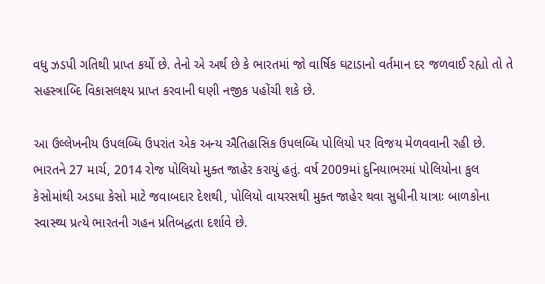વધુ ઝડપી ગતિથી પ્રાપ્ત કર્યો છે. તેનો એ અર્થ છે કે ભારતમાં જો વાર્ષિક ઘટાડાનો વર્તમાન દર જળવાઈ રહ્યો તો તે સહસ્ત્રાબ્દિ વિકાસલક્ષ્ય પ્રાપ્ત કરવાની ઘણી નજીક પહોંચી શકે છે.

આ ઉલ્લેખનીય ઉપલબ્ધિ ઉપરાંત એક અન્ય ઐતિહાસિક ઉપલબ્ધિ પોલિયો પર વિજય મેળવવાની રહી છે. ભારતને 27 માર્ચ, 2014 રોજ પોલિયો મુક્ત જાહેર કરાયું હતું. વર્ષ 2009માં દુનિયાભરમાં પોલિયોના કુલ કેસોમાંથી અડધા કેસો માટે જવાબદાર દેશથી, પોલિયો વાયરસથી મુક્ત જાહેર થવા સુધીની યાત્રાઃ બાળકોના સ્વાસ્થ્ય પ્રત્યે ભારતની ગહન પ્રતિબદ્ધતા દર્શાવે છે.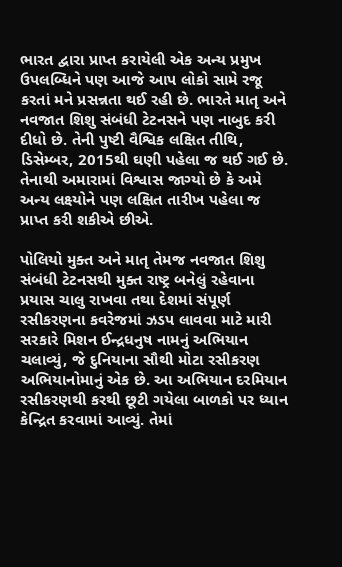ભારત દ્વારા પ્રાપ્ત કરાયેલી એક અન્ય પ્રમુખ ઉપલબ્ધિને પણ આજે આપ લોકો સામે રજૂ કરતાં મને પ્રસન્નતા થઈ રહી છે. ભારતે માતૃ અને નવજાત શિશુ સંબંધી ટેટનસને પણ નાબુદ કરી દીધો છે. તેની પુષ્ટી વૈશ્વિક લક્ષિત તીથિ, ડિસેમ્બર, 2015થી ઘણી પહેલા જ થઈ ગઈ છે. તેનાથી અમારામાં વિશ્વાસ જાગ્યો છે કે અમે અન્ય લક્ષ્યોને પણ લક્ષિત તારીખ પહેલા જ પ્રાપ્ત કરી શકીએ છીએ.

પોલિયો મુક્ત અને માતૃ તેમજ નવજાત શિશુ સંબંધી ટેટનસથી મુક્ત રાષ્ટ્ર બનેલું રહેવાના પ્રયાસ ચાલુ રાખવા તથા દેશમાં સંપૂર્ણ રસીકરણના કવરેજમાં ઝડપ લાવવા માટે મારી સરકારે મિશન ઈન્દ્રધનુષ નામનું અભિયાન ચલાવ્યું, જે દુનિયાના સૌથી મોટા રસીકરણ અભિયાનોમાનું એક છે. આ અભિયાન દરમિયાન રસીકરણથી કરથી છૂટી ગયેલા બાળકો પર ધ્યાન કેન્દ્રિત કરવામાં આવ્યું. તેમાં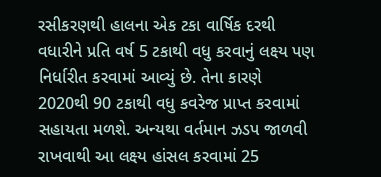રસીકરણથી હાલના એક ટકા વાર્ષિક દરથી વધારીને પ્રતિ વર્ષ 5 ટકાથી વધુ કરવાનું લક્ષ્ય પણ નિર્ધારીત કરવામાં આવ્યું છે. તેના કારણે 2020થી 90 ટકાથી વધુ કવરેજ પ્રાપ્ત કરવામાં સહાયતા મળશે. અન્યથા વર્તમાન ઝડપ જાળવી રાખવાથી આ લક્ષ્ય હાંસલ કરવામાં 25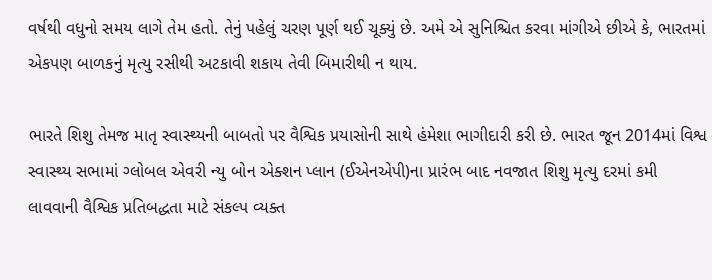વર્ષથી વધુનો સમય લાગે તેમ હતો. તેનું પહેલું ચરણ પૂર્ણ થઈ ચૂક્યું છે. અમે એ સુનિશ્ચિત કરવા માંગીએ છીએ કે, ભારતમાં એકપણ બાળકનું મૃત્યુ રસીથી અટકાવી શકાય તેવી બિમારીથી ન થાય.

ભારતે શિશુ તેમજ માતૃ સ્વાસ્થ્યની બાબતો પર વૈશ્વિક પ્રયાસોની સાથે હંમેશા ભાગીદારી કરી છે. ભારત જૂન 2014માં વિશ્વ સ્વાસ્થ્ય સભામાં ગ્લોબલ એવરી ન્યુ બોન એક્શન પ્લાન (ઈએનએપી)ના પ્રારંભ બાદ નવજાત શિશુ મૃત્યુ દરમાં કમી લાવવાની વૈશ્વિક પ્રતિબદ્ધતા માટે સંકલ્પ વ્યક્ત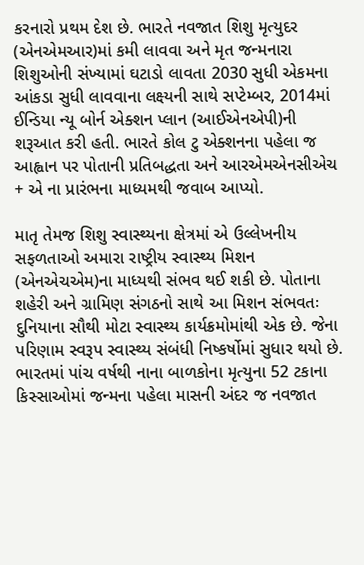કરનારો પ્રથમ દેશ છે. ભારતે નવજાત શિશુ મૃત્યુદર (એનએમઆર)માં કમી લાવવા અને મૃત જન્મનારા શિશુઓની સંખ્યામાં ઘટાડો લાવતા 2030 સુધી એકમના આંકડા સુધી લાવવાના લક્ષ્યની સાથે સપ્ટેમ્બર, 2014માં ઈન્ડિયા ન્યૂ બોર્ન એક્શન પ્લાન (આઈએનએપી)ની શરૂઆત કરી હતી. ભારતે કોલ ટુ એક્શનના પહેલા જ આહ્વાન પર પોતાની પ્રતિબદ્ધતા અને આરએમએનસીએચ + એ ના પ્રારંભના માધ્યમથી જવાબ આપ્યો.

માતૃ તેમજ શિશુ સ્વાસ્થ્યના ક્ષેત્રમાં એ ઉલ્લેખનીય સફળતાઓ અમારા રાષ્ટ્રીય સ્વાસ્થ્ય મિશન (એનએચએમ)ના માધ્યથી સંભવ થઈ શકી છે. પોતાના શહેરી અને ગ્રામિણ સંગઠનો સાથે આ મિશન સંભવતઃ દુનિયાના સૌથી મોટા સ્વાસ્થ્ય કાર્યક્રમોમાંથી એક છે. જેના પરિણામ સ્વરૂપ સ્વાસ્થ્ય સંબંધી નિષ્કર્ષોમાં સુધાર થયો છે. ભારતમાં પાંચ વર્ષથી નાના બાળકોના મૃત્યુના 52 ટકાના કિસ્સાઓમાં જન્મના પહેલા માસની અંદર જ નવજાત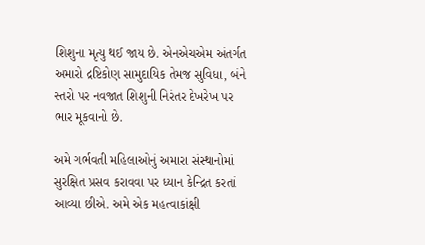શિશુના મૃત્યુ થઈ જાય છે. એનએચએમ અંતર્ગત અમારો દ્રષ્ટિકોણ સામુદાયિક તેમજ સુવિધા, બંને સ્તરો પર નવજાત શિશુની નિરંતર દેખરેખ પર ભાર મૂકવાનો છે.

અમે ગર્ભવતી મહિલાઓનું અમારા સંસ્થાનોમાં સુરક્ષિત પ્રસવ કરાવવા પર ધ્યાન કેન્દ્રિત કરતાં આવ્યા છીએ. અમે એક મહત્વાકાંક્ષી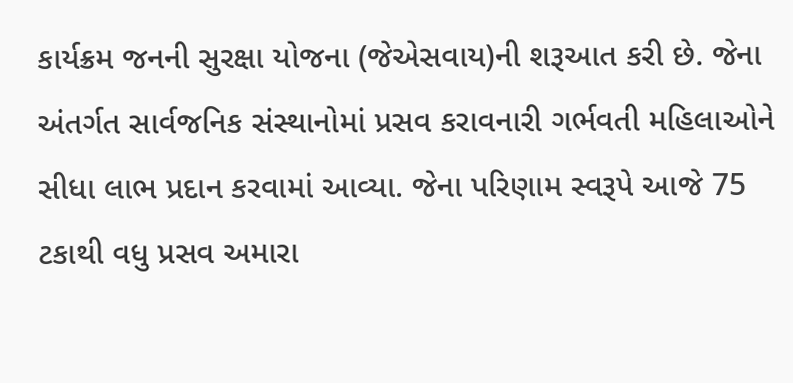કાર્યક્રમ જનની સુરક્ષા યોજના (જેએસવાય)ની શરૂઆત કરી છે. જેના અંતર્ગત સાર્વજનિક સંસ્થાનોમાં પ્રસવ કરાવનારી ગર્ભવતી મહિલાઓને સીધા લાભ પ્રદાન કરવામાં આવ્યા. જેના પરિણામ સ્વરૂપે આજે 75 ટકાથી વધુ પ્રસવ અમારા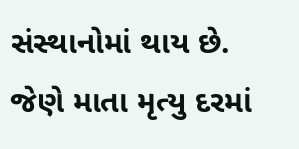સંસ્થાનોમાં થાય છે. જેણે માતા મૃત્યુ દરમાં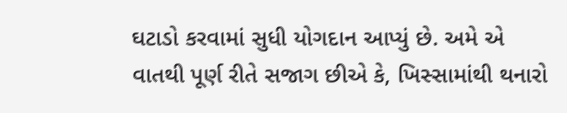ઘટાડો કરવામાં સુધી યોગદાન આપ્યું છે. અમે એ વાતથી પૂર્ણ રીતે સજાગ છીએ કે, ખિસ્સામાંથી થનારો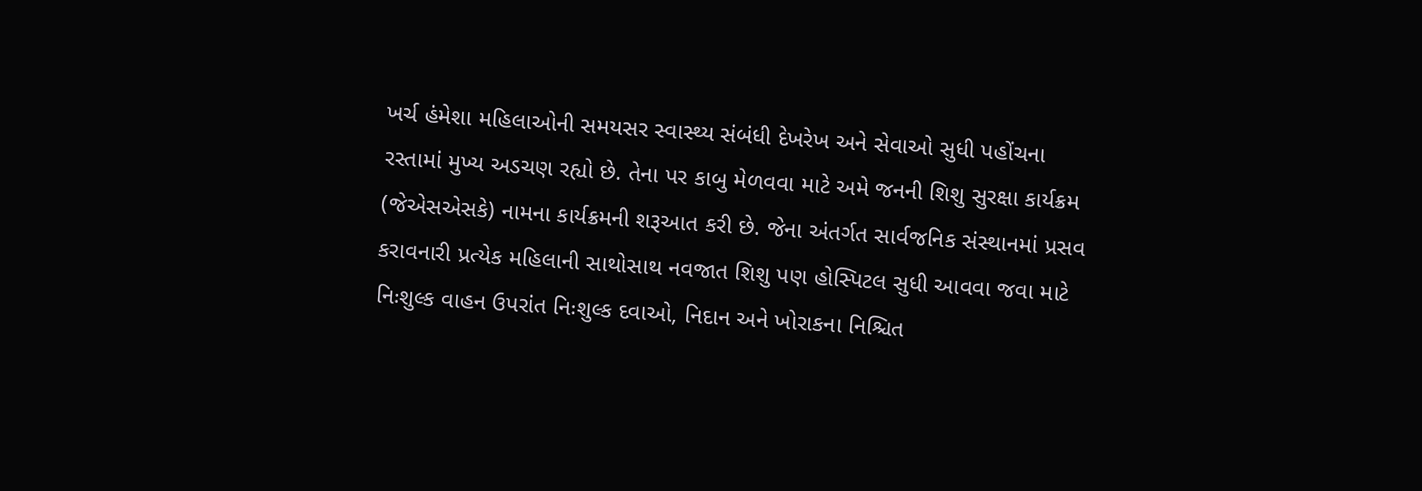ખર્ચ હંમેશા મહિલાઓની સમયસર સ્વાસ્થ્ય સંબંધી દેખરેખ અને સેવાઓ સુધી પહોંચના રસ્તામાં મુખ્ય અડચણ રહ્યો છે. તેના પર કાબુ મેળવવા માટે અમે જનની શિશુ સુરક્ષા કાર્યક્રમ (જેએસએસકે) નામના કાર્યક્રમની શરૂઆત કરી છે. જેના અંતર્ગત સાર્વજનિક સંસ્થાનમાં પ્રસવ કરાવનારી પ્રત્યેક મહિલાની સાથોસાથ નવજાત શિશુ પણ હોસ્પિટલ સુધી આવવા જવા માટે નિઃશુલ્ક વાહન ઉપરાંત નિઃશુલ્ક દવાઓ, નિદાન અને ખોરાકના નિશ્ચિત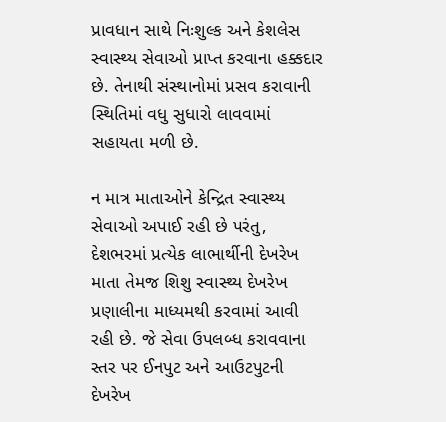પ્રાવધાન સાથે નિઃશુલ્ક અને કેશલેસ સ્વાસ્થ્ય સેવાઓ પ્રાપ્ત કરવાના હક્કદાર છે. તેનાથી સંસ્થાનોમાં પ્રસવ કરાવાની સ્થિતિમાં વધુ સુધારો લાવવામાં સહાયતા મળી છે.

ન માત્ર માતાઓને કેન્દ્રિત સ્વાસ્થ્ય સેવાઓ અપાઈ રહી છે પરંતુ, દેશભરમાં પ્રત્યેક લાભાર્થીની દેખરેખ માતા તેમજ શિશુ સ્વાસ્થ્ય દેખરેખ પ્રણાલીના માધ્યમથી કરવામાં આવી રહી છે. જે સેવા ઉપલબ્ધ કરાવવાના સ્તર પર ઈનપુટ અને આઉટપુટની દેખરેખ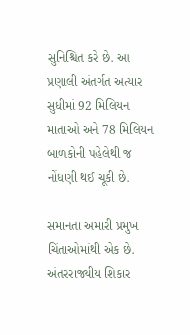સુનિશ્ચિત કરે છે. આ પ્રણાલી અંતર્ગત અત્યાર સુધીમાં 92 મિલિયન માતાઓ અને 78 મિલિયન બાળકોની પહેલેથી જ નોંધણી થઈ ચૂકી છે.

સમાનતા અમારી પ્રમુખ ચિંતાઓમાંથી એક છે. અંતરરાજ્યીય શિકાર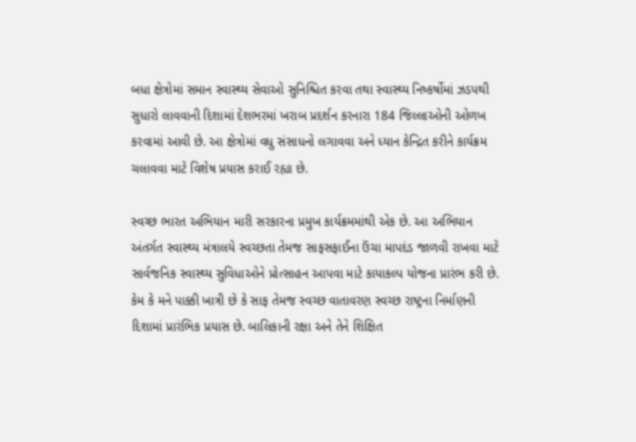બધા ક્ષેત્રોમાં સમાન સ્વાસ્થ્ય સેવાઓ સુનિશ્ચિત કરવા તથા સ્વાસ્થ્ય નિષ્કર્ષોમાં ઝડપથી સુધારો લાવવાની દિશામાં દેશભરમાં ખરાબ પ્રદર્શન કરનારા 184 જિલ્લાઓની ઓળખ કરવામાં આવી છે. આ ક્ષેત્રોમાં વધુ સંસાધનો લગાવવા અને ધ્યાન કેન્દ્રિત કરીને કાર્યક્રમ ચલાવવા માટે વિશેષ પ્રયાસ કરાઈ રહ્યા છે.

સ્વચ્છ ભારત અભિયાન મારી સરકારના પ્રમુખ કાર્યક્રમમાંથી એક છે. આ અભિયાન અંતર્ગત સ્વાસ્થ્ય મંત્રાલયે સ્વચ્છતા તેમજ સાફસફાઈના ઉંચા માપદંડ જાળવી રાખવા માટે સાર્વજનિક સ્વાસ્થ્ય સુવિધાઓને પ્રોત્સાહન આપવા માટે કાયાકલ્પ યોજના પ્રારંભ કરી છે. કેમ કે મને પાક્કી ખાત્રી છે કે સાફ તેમજ સ્વચ્છ વાતાવરણ સ્વચ્છ રાષ્ટ્રના નિર્માણની દિશામાં પ્રારંભિક પ્રયાસ છે. બાલિકાની રક્ષા અને તેને શિક્ષિત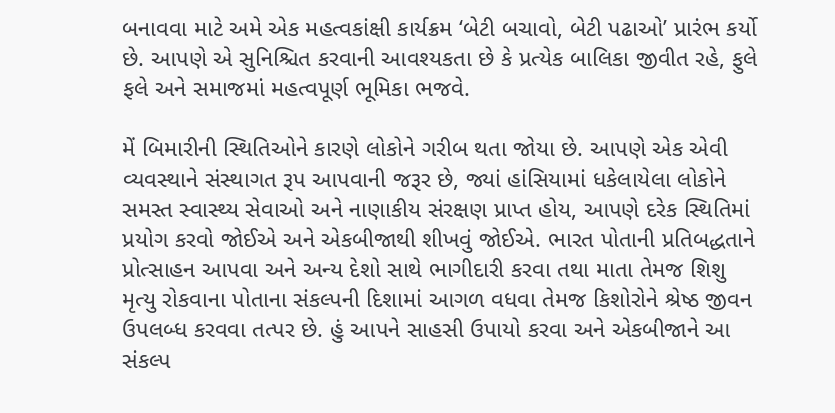બનાવવા માટે અમે એક મહત્વકાંક્ષી કાર્યક્રમ ‘બેટી બચાવો, બેટી પઢાઓ’ પ્રારંભ કર્યો છે. આપણે એ સુનિશ્ચિત કરવાની આવશ્યકતા છે કે પ્રત્યેક બાલિકા જીવીત રહે, ફુલે ફલે અને સમાજમાં મહત્વપૂર્ણ ભૂમિકા ભજવે.

મેં બિમારીની સ્થિતિઓને કારણે લોકોને ગરીબ થતા જોયા છે. આપણે એક એવી વ્યવસ્થાને સંસ્થાગત રૂપ આપવાની જરૂર છે, જ્યાં હાંસિયામાં ધકેલાયેલા લોકોને સમસ્ત સ્વાસ્થ્ય સેવાઓ અને નાણાકીય સંરક્ષણ પ્રાપ્ત હોય, આપણે દરેક સ્થિતિમાં પ્રયોગ કરવો જોઈએ અને એકબીજાથી શીખવું જોઈએ. ભારત પોતાની પ્રતિબદ્ધતાને પ્રોત્સાહન આપવા અને અન્ય દેશો સાથે ભાગીદારી કરવા તથા માતા તેમજ શિશુ મૃત્યુ રોકવાના પોતાના સંકલ્પની દિશામાં આગળ વધવા તેમજ કિશોરોને શ્રેષ્ઠ જીવન ઉપલબ્ધ કરવવા તત્પર છે. હું આપને સાહસી ઉપાયો કરવા અને એકબીજાને આ સંકલ્પ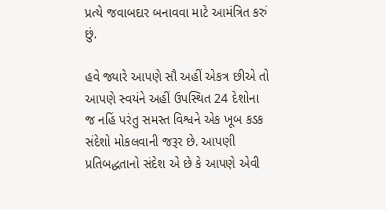પ્રત્યે જવાબદાર બનાવવા માટે આમંત્રિત કરું છું.

હવે જ્યારે આપણે સૌ અહીં એકત્ર છીએ તો આપણે સ્વયંને અહીં ઉપસ્થિત 24 દેશોના જ નહિં પરંતુ સમસ્ત વિશ્વને એક ખૂબ કડક સંદેશો મોકલવાની જરૂર છે. આપણી પ્રતિબદ્ધતાનો સંદેશ એ છે કે આપણે એવી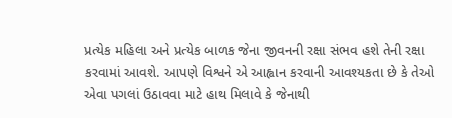પ્રત્યેક મહિલા અને પ્રત્યેક બાળક જેના જીવનની રક્ષા સંભવ હશે તેની રક્ષા કરવામાં આવશે. આપણે વિશ્વને એ આહ્વાન કરવાની આવશ્યકતા છે કે તેઓ એવા પગલાં ઉઠાવવા માટે હાથ મિલાવે કે જેનાથી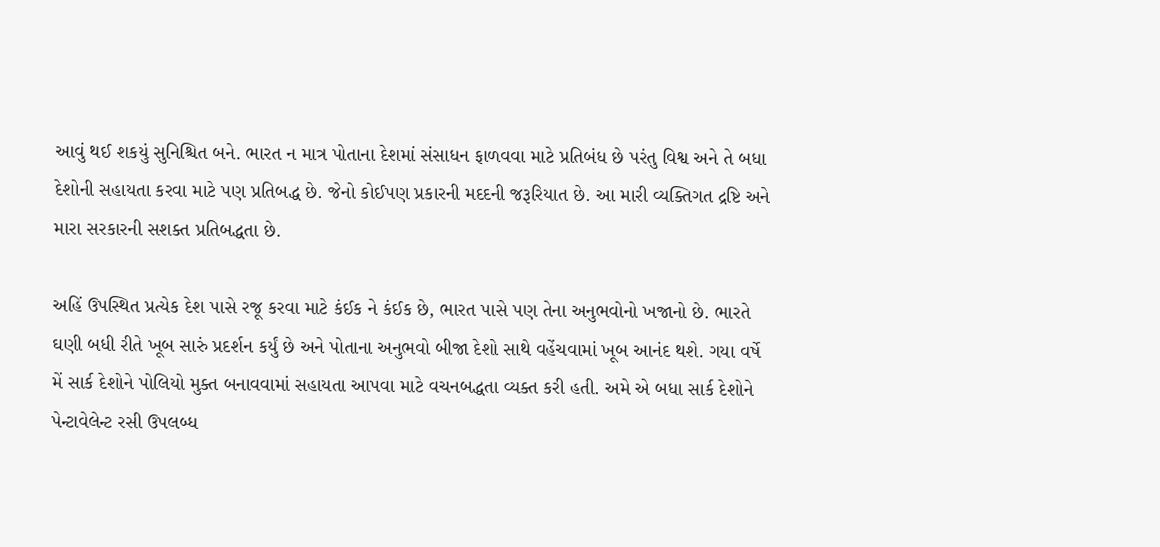આવું થઈ શકયું સુનિશ્ચિત બને. ભારત ન માત્ર પોતાના દેશમાં સંસાધન ફાળવવા માટે પ્રતિબંધ છે પરંતુ વિશ્વ અને તે બધા દેશોની સહાયતા કરવા માટે પણ પ્રતિબદ્ધ છે. જેનો કોઈપણ પ્રકારની મદદની જરૂરિયાત છે. આ મારી વ્યક્તિગત દ્રષ્ટિ અને મારા સરકારની સશક્ત પ્રતિબદ્ધતા છે.

અહિં ઉપસ્થિત પ્રત્યેક દેશ પાસે રજૂ કરવા માટે કંઈક ને કંઈક છે, ભારત પાસે પણ તેના અનુભવોનો ખજાનો છે. ભારતે ઘણી બધી રીતે ખૂબ સારું પ્રદર્શન કર્યું છે અને પોતાના અનુભવો બીજા દેશો સાથે વહેંચવામાં ખૂબ આનંદ થશે. ગયા વર્ષે મેં સાર્ક દેશોને પોલિયો મુક્ત બનાવવામાં સહાયતા આપવા માટે વચનબદ્ધતા વ્યક્ત કરી હતી. અમે એ બધા સાર્ક દેશોને પેન્ટાવેલેન્ટ રસી ઉપલબ્ધ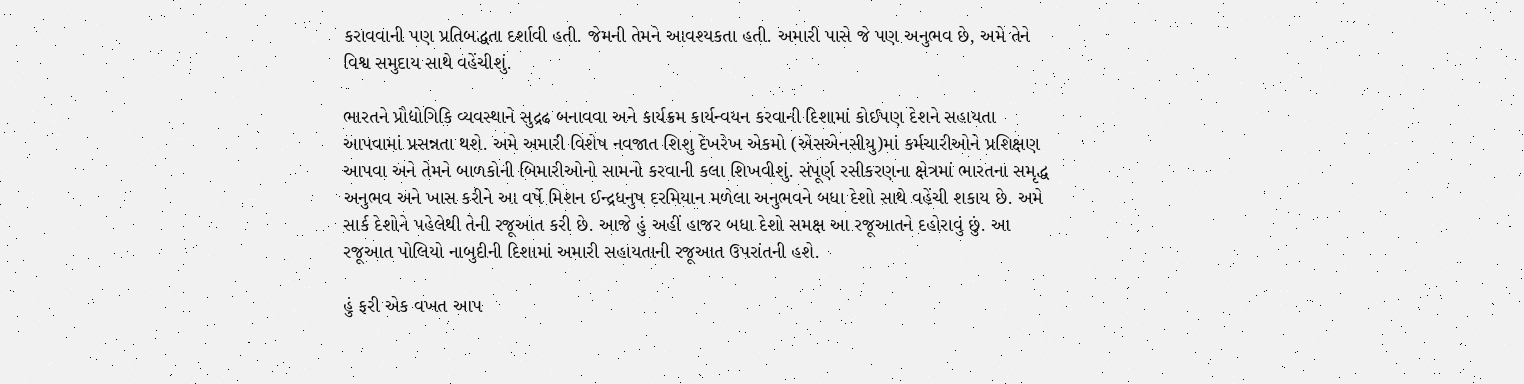કરાવવાની પણ પ્રતિબદ્ધતા દર્શાવી હતી. જેમની તેમને આવશ્યકતા હતી. અમારી પાસે જે પણ અનુભવ છે, અમે તેને વિશ્વ સમુદાય સાથે વહેંચીશું.

ભારતને પ્રૌદ્યોગિકિ વ્યવસ્થાને સુદ્રઢ બનાવવા અને કાર્યક્રમ કાર્યન્વયન કરવાની દિશામાં કોઈપણ દેશને સહાયતા આપવામાં પ્રસન્નતા થશે. અમે અમારી વિશેષ નવજાત શિશુ દેખરેખ એકમો (એસએનસીયુ)માં કર્મચારીઓને પ્રશિક્ષણ આપવા અને તેમને બાળકોની બિમારીઓનો સામનો કરવાની કલા શિખવીશું. સંપૂર્ણ રસીકરણના ક્ષેત્રમાં ભારતના સમૃદ્ધ અનુભવ અને ખાસ કરીને આ વર્ષે મિશન ઈન્દ્રધનુષ દરમિયાન મળેલા અનુભવને બધા દેશો સાથે વહેંચી શકાય છે. અમે સાર્ક દેશોને પહેલેથી તેની રજૂઆત કરી છે. આજે હું અહીં હાજર બધા દેશો સમક્ષ આ રજૂઆતને દહોરાવું છું. આ રજૂઆત પોલિયો નાબુદીની દિશામાં અમારી સહાયતાની રજૂઆત ઉપરાંતની હશે.

હું ફરી એક વખત આપ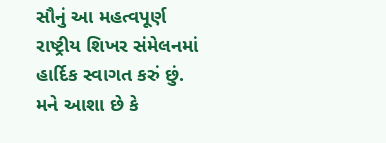સૌનું આ મહત્વપૂર્ણ રાષ્ટ્રીય શિખર સંમેલનમાં હાર્દિક સ્વાગત કરું છું. મને આશા છે કે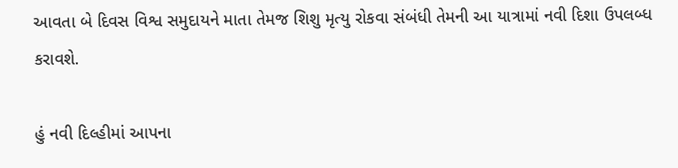આવતા બે દિવસ વિશ્વ સમુદાયને માતા તેમજ શિશુ મૃત્યુ રોકવા સંબંધી તેમની આ યાત્રામાં નવી દિશા ઉપલબ્ધ કરાવશે.

હું નવી દિલ્હીમાં આપના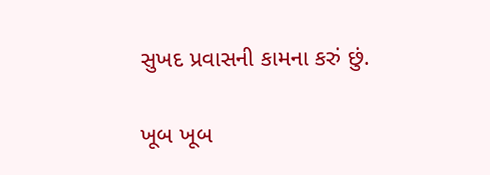સુખદ પ્રવાસની કામના કરું છું.

ખૂબ ખૂબ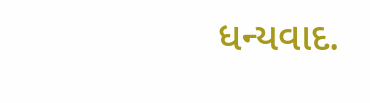ધન્યવાદ.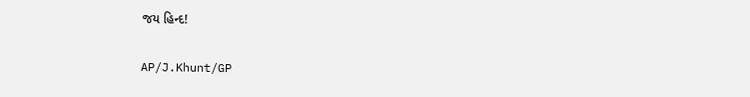જય હિન્દ!

AP/J.Khunt/GP